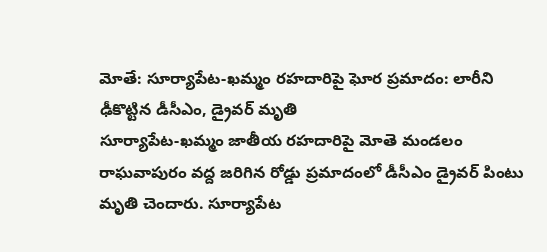మోతే: సూర్యాపేట-ఖమ్మం రహదారిపై ఘోర ప్రమాదం: లారీని ఢీకొట్టిన డీసీఎం, డ్రైవర్ మృతి
సూర్యాపేట-ఖమ్మం జాతీయ రహదారిపై మోతె మండలం రాఘవాపురం వద్ద జరిగిన రోడ్డు ప్రమాదంలో డీసీఎం డ్రైవర్ పింటు మృతి చెందారు. సూర్యాపేట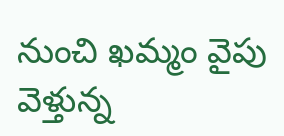నుంచి ఖమ్మం వైపు వెళ్తున్న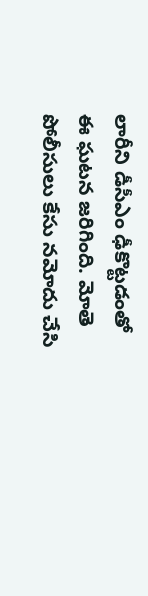లారీని డీసీఎం ఢీకొట్టడంతో ఈ ఘటన జరిగింది. మోతె పోలీసులు కేసు నమోదు చేసి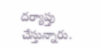దర్యాప్తు చేస్తున్నారు.